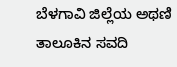ಬೆಳಗಾವಿ ಜಿಲ್ಲೆಯ ಅಥಣಿ ತಾಲೂಕಿನ ಸವದಿ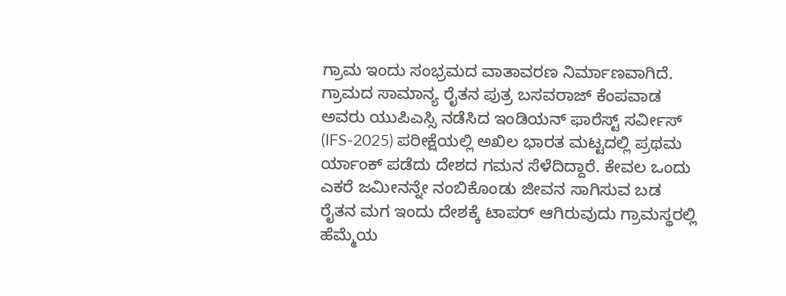ಗ್ರಾಮ ಇಂದು ಸಂಭ್ರಮದ ವಾತಾವರಣ ನಿರ್ಮಾಣವಾಗಿದೆ. ಗ್ರಾಮದ ಸಾಮಾನ್ಯ ರೈತನ ಪುತ್ರ ಬಸವರಾಜ್ ಕೆಂಪವಾಡ ಅವರು ಯುಪಿಎಸ್ಸಿ ನಡೆಸಿದ ಇಂಡಿಯನ್ ಫಾರೆಸ್ಟ್ ಸರ್ವೀಸ್ (IFS-2025) ಪರೀಕ್ಷೆಯಲ್ಲಿ ಅಖಿಲ ಭಾರತ ಮಟ್ಟದಲ್ಲಿ ಪ್ರಥಮ ರ್ಯಾಂಕ್ ಪಡೆದು ದೇಶದ ಗಮನ ಸೆಳೆದಿದ್ದಾರೆ. ಕೇವಲ ಒಂದು ಎಕರೆ ಜಮೀನನ್ನೇ ನಂಬಿಕೊಂಡು ಜೀವನ ಸಾಗಿಸುವ ಬಡ ರೈತನ ಮಗ ಇಂದು ದೇಶಕ್ಕೆ ಟಾಪರ್ ಆಗಿರುವುದು ಗ್ರಾಮಸ್ಥರಲ್ಲಿ ಹೆಮ್ಮೆಯ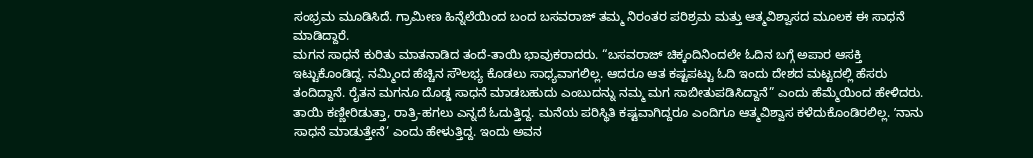ಸಂಭ್ರಮ ಮೂಡಿಸಿದೆ. ಗ್ರಾಮೀಣ ಹಿನ್ನೆಲೆಯಿಂದ ಬಂದ ಬಸವರಾಜ್ ತಮ್ಮ ನಿರಂತರ ಪರಿಶ್ರಮ ಮತ್ತು ಆತ್ಮವಿಶ್ವಾಸದ ಮೂಲಕ ಈ ಸಾಧನೆ ಮಾಡಿದ್ದಾರೆ.
ಮಗನ ಸಾಧನೆ ಕುರಿತು ಮಾತನಾಡಿದ ತಂದೆ-ತಾಯಿ ಭಾವುಕರಾದರು. “ಬಸವರಾಜ್ ಚಿಕ್ಕಂದಿನಿಂದಲೇ ಓದಿನ ಬಗ್ಗೆ ಅಪಾರ ಆಸಕ್ತಿ ಇಟ್ಟುಕೊಂಡಿದ್ದ. ನಮ್ಮಿಂದ ಹೆಚ್ಚಿನ ಸೌಲಭ್ಯ ಕೊಡಲು ಸಾಧ್ಯವಾಗಲಿಲ್ಲ. ಆದರೂ ಆತ ಕಷ್ಟಪಟ್ಟು ಓದಿ ಇಂದು ದೇಶದ ಮಟ್ಟದಲ್ಲಿ ಹೆಸರು ತಂದಿದ್ದಾನೆ. ರೈತನ ಮಗನೂ ದೊಡ್ಡ ಸಾಧನೆ ಮಾಡಬಹುದು ಎಂಬುದನ್ನು ನಮ್ಮ ಮಗ ಸಾಬೀತುಪಡಿಸಿದ್ದಾನೆ” ಎಂದು ಹೆಮ್ಮೆಯಿಂದ ಹೇಳಿದರು.
ತಾಯಿ ಕಣ್ಣೀರಿಡುತ್ತಾ, ರಾತ್ರಿ-ಹಗಲು ಎನ್ನದೆ ಓದುತ್ತಿದ್ದ. ಮನೆಯ ಪರಿಸ್ಥಿತಿ ಕಷ್ಟವಾಗಿದ್ದರೂ ಎಂದಿಗೂ ಆತ್ಮವಿಶ್ವಾಸ ಕಳೆದುಕೊಂಡಿರಲಿಲ್ಲ. ʼನಾನು ಸಾಧನೆ ಮಾಡುತ್ತೇನೆ’ ಎಂದು ಹೇಳುತ್ತಿದ್ದ. ಇಂದು ಅವನ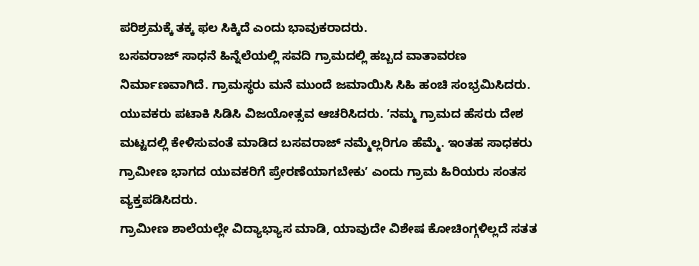ಪರಿಶ್ರಮಕ್ಕೆ ತಕ್ಕ ಫಲ ಸಿಕ್ಕಿದೆ ಎಂದು ಭಾವುಕರಾದರು.
ಬಸವರಾಜ್ ಸಾಧನೆ ಹಿನ್ನೆಲೆಯಲ್ಲಿ ಸವದಿ ಗ್ರಾಮದಲ್ಲಿ ಹಬ್ಬದ ವಾತಾವರಣ ನಿರ್ಮಾಣವಾಗಿದೆ. ಗ್ರಾಮಸ್ಥರು ಮನೆ ಮುಂದೆ ಜಮಾಯಿಸಿ ಸಿಹಿ ಹಂಚಿ ಸಂಭ್ರಮಿಸಿದರು. ಯುವಕರು ಪಟಾಕಿ ಸಿಡಿಸಿ ವಿಜಯೋತ್ಸವ ಆಚರಿಸಿದರು. ʼನಮ್ಮ ಗ್ರಾಮದ ಹೆಸರು ದೇಶ ಮಟ್ಟದಲ್ಲಿ ಕೇಳಿಸುವಂತೆ ಮಾಡಿದ ಬಸವರಾಜ್ ನಮ್ಮೆಲ್ಲರಿಗೂ ಹೆಮ್ಮೆ. ಇಂತಹ ಸಾಧಕರು ಗ್ರಾಮೀಣ ಭಾಗದ ಯುವಕರಿಗೆ ಪ್ರೇರಣೆಯಾಗಬೇಕುʼ ಎಂದು ಗ್ರಾಮ ಹಿರಿಯರು ಸಂತಸ ವ್ಯಕ್ತಪಡಿಸಿದರು.
ಗ್ರಾಮೀಣ ಶಾಲೆಯಲ್ಲೇ ವಿದ್ಯಾಭ್ಯಾಸ ಮಾಡಿ, ಯಾವುದೇ ವಿಶೇಷ ಕೋಚಿಂಗ್ಗಳಿಲ್ಲದೆ ಸತತ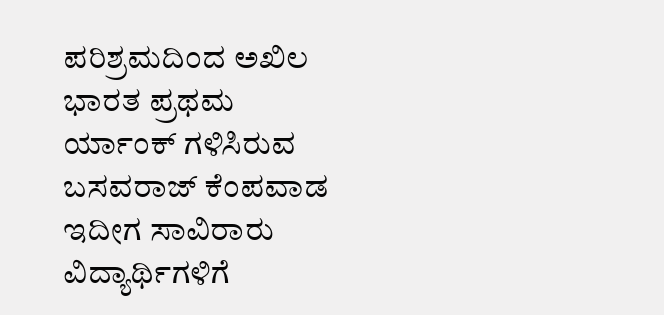ಪರಿಶ್ರಮದಿಂದ ಅಖಿಲ ಭಾರತ ಪ್ರಥಮ ರ್ಯಾಂಕ್ ಗಳಿಸಿರುವ ಬಸವರಾಜ್ ಕೆಂಪವಾಡ ಇದೀಗ ಸಾವಿರಾರು ವಿದ್ಯಾರ್ಥಿಗಳಿಗೆ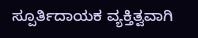ಸ್ಪೂರ್ತಿದಾಯಕ ವ್ಯಕ್ತಿತ್ವವಾಗಿ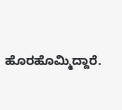ಹೊರಹೊಮ್ಮಿದ್ದಾರೆ.